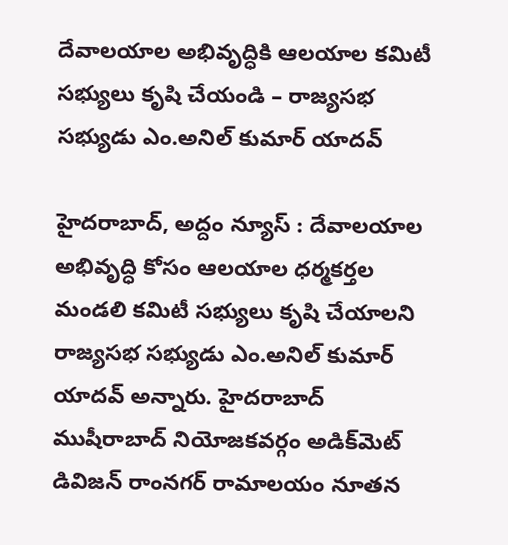దేవాల‌యాల అభివృద్ధికి ఆల‌యాల క‌మిటీ స‌భ్యులు కృషి చేయండి – రాజ్య‌స‌భ స‌భ్యుడు ఎం.అనిల్ కుమార్ యాద‌వ్‌

హైదరాబాద్, అద్దం న్యూస్ : దేవాల‌యాల అభివృద్ధి కోసం ఆల‌యాల ధ‌ర్మ‌క‌ర్త‌ల మండ‌లి క‌మిటీ స‌భ్యులు కృషి చేయాల‌ని రాజ్య‌స‌భ స‌భ్యుడు ఎం.అనిల్ కుమార్ యాద‌వ్ అన్నారు. హైద‌రాబాద్ ముషీరాబాద్ నియోజ‌క‌వ‌ర్గం అడిక్‌మెట్ డివిజ‌న్ రాంన‌గ‌ర్ రామాల‌యం నూత‌న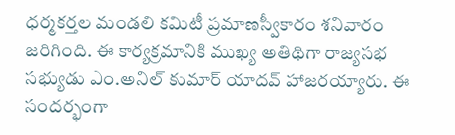ధ‌ర్మ‌క‌ర్త‌ల మండ‌లి క‌మిటీ ప్ర‌మాణ‌స్వీకారం శ‌నివారం జ‌రిగింది. ఈ కార్య‌క్ర‌మానికి ముఖ్య అతిథిగా రాజ్య‌స‌భ స‌భ్యుడు ఎం.అనిల్ కుమార్ యాద‌వ్ హాజ‌ర‌య్యారు. ఈ సంద‌ర్భంగా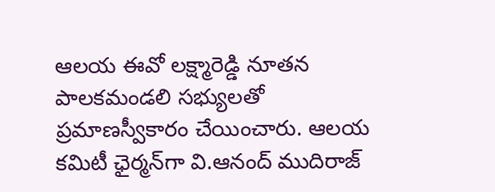ఆల‌య ఈవో ల‌క్ష్మారెడ్డి నూత‌న పాల‌క‌మండ‌లి స‌భ్యుల‌తో ప్ర‌మాణ‌స్వీకారం చేయించారు. ఆల‌య క‌మిటీ ఛైర్మ‌న్‌గా వి.ఆనంద్ ముదిరాజ్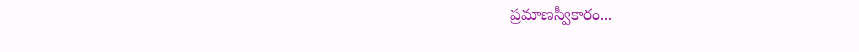ప్ర‌మాణ‌స్వీకారం...